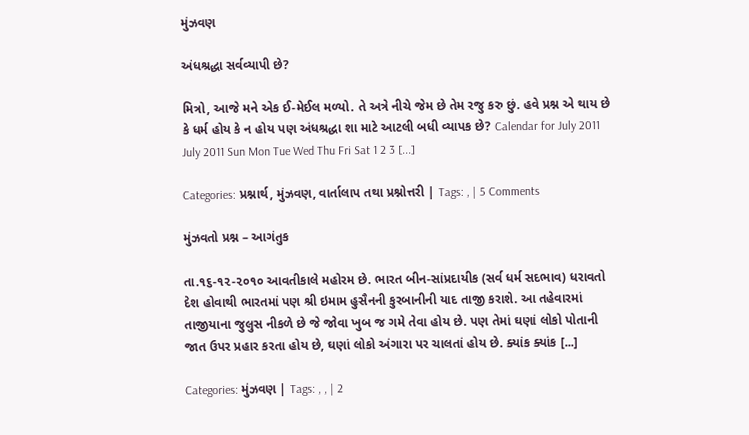મુંઝવણ

અંધશ્રદ્ધા સર્વવ્યાપી છે?

મિત્રો, આજે મને એક ઈ-મેઈલ મળ્યો. તે અત્રે નીચે જેમ છે તેમ રજુ કરુ છું. હવે પ્રશ્ન એ થાય છે કે ધર્મ હોય કે ન હોય પણ અંધશ્રદ્ધા શા માટે આટલી બધી વ્યાપક છે? Calendar for July 2011 July 2011 Sun Mon Tue Wed Thu Fri Sat 1 2 3 [...]

Categories: પ્રશ્નાર્થ, મુંઝવણ, વાર્તાલાપ તથા પ્રશ્નોત્તરી | Tags: , | 5 Comments

મુંઝવતો પ્રશ્ન – આગંતુક

તા.૧૬-૧૨-૨૦૧૦ આવતીકાલે મહોરમ છે. ભારત બીન-સાંપ્રદાયીક (સર્વ ધર્મ સદભાવ) ધરાવતો દેશ હોવાથી ભારતમાં પણ શ્રી ઇમામ હુસૈનની કુરબાનીની યાદ તાજી કરાશે. આ તહેવારમાં તાજીયાના જુલુસ નીકળે છે જે જોવા ખુબ જ ગમે તેવા હોય છે. પણ તેમાં ઘણાં લોકો પોતાની જાત ઉપર પ્રહાર કરતા હોય છે, ઘણાં લોકો અંગારા પર ચાલતાં હોય છે. ક્યાંક ક્યાંક [...]

Categories: મુંઝવણ | Tags: , , | 2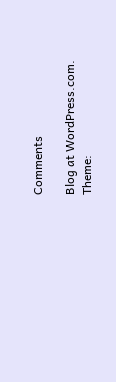Comments

Blog at WordPress.com. Theme: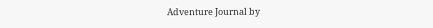Adventure Journal by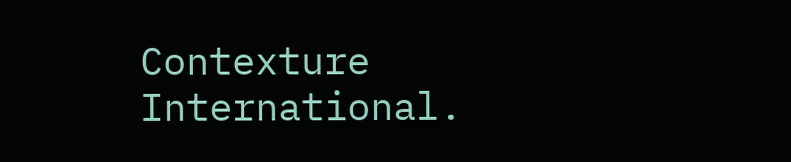Contexture International.